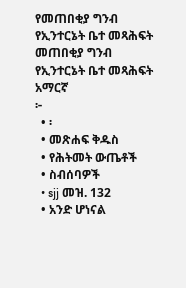የመጠበቂያ ግንብ የኢንተርኔት ቤተ መጻሕፍት
መጠበቂያ ግንብ
የኢንተርኔት ቤተ መጻሕፍት
አማርኛ
፦
  • ፡
  • መጽሐፍ ቅዱስ
  • የሕትመት ውጤቶች
  • ስብሰባዎች
  • sjj መዝ. 132
  • አንድ ሆነናል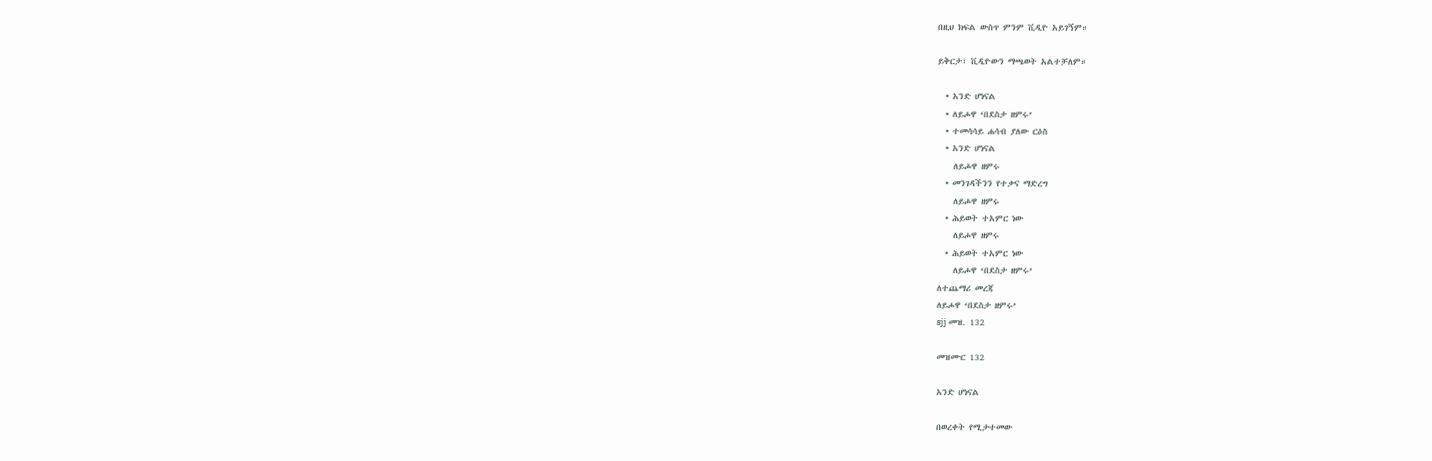በዚህ ክፍል ውስጥ ምንም ቪዲዮ አይገኝም።

ይቅርታ፣ ቪዲዮውን ማጫወት አልተቻለም።

  • አንድ ሆነናል
  • ለይሖዋ ‘በደስታ ዘምሩ’
  • ተመሳሳይ ሐሳብ ያለው ርዕስ
  • አንድ ሆነናል
    ለይሖዋ ዘምሩ
  • መንገዳችንን የተቃና ማድረግ
    ለይሖዋ ዘምሩ
  • ሕይወት ተአምር ነው
    ለይሖዋ ዘምሩ
  • ሕይወት ተአምር ነው
    ለይሖዋ ‘በደስታ ዘምሩ’
ለተጨማሪ መረጃ
ለይሖዋ ‘በደስታ ዘምሩ’
sjj መዝ. 132

መዝሙር 132

አንድ ሆነናል

በወረቀት የሚታተመው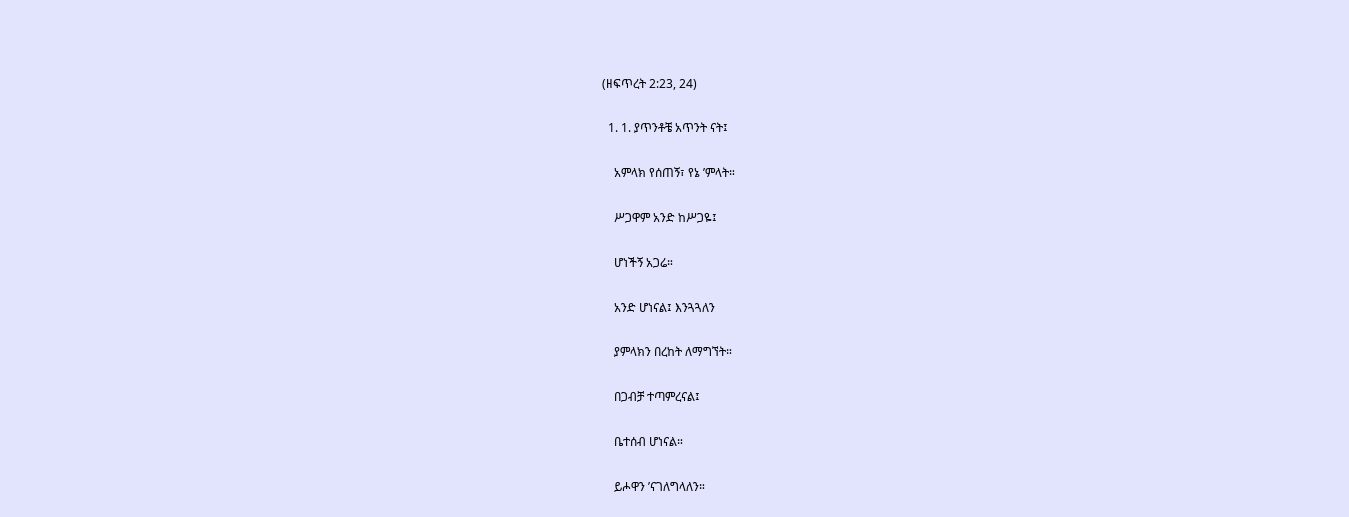(ዘፍጥረት 2:23, 24)

  1. 1. ያጥንቶቼ አጥንት ናት፤

    አምላክ የሰጠኝ፣ የኔ ’ምላት።

    ሥጋዋም አንድ ከሥጋዬ፤

    ሆነችኝ አጋሬ።

    አንድ ሆነናል፤ እንጓጓለን

    ያምላክን በረከት ለማግኘት።

    በጋብቻ ተጣምረናል፤

    ቤተሰብ ሆነናል።

    ይሖዋን ’ናገለግላለን።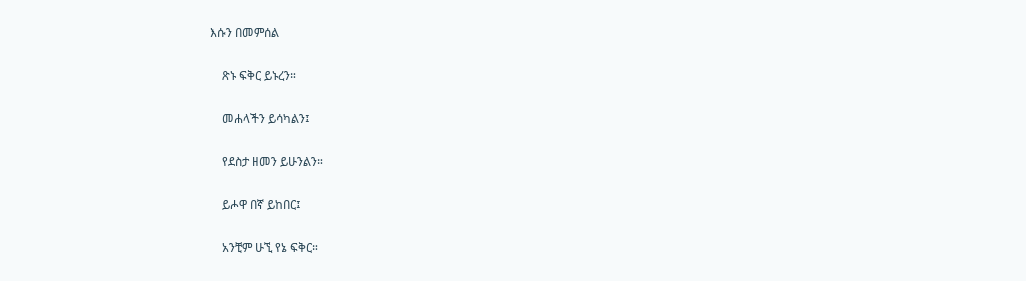እሱን በመምሰል

    ጽኑ ፍቅር ይኑረን።

    መሐላችን ይሳካልን፤

    የደስታ ዘመን ይሁንልን።

    ይሖዋ በኛ ይከበር፤

    አንቺም ሁኚ የኔ ፍቅር።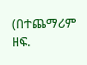(በተጨማሪም ዘፍ.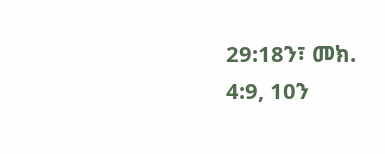29:18ን፣ መክ. 4:9, 10ን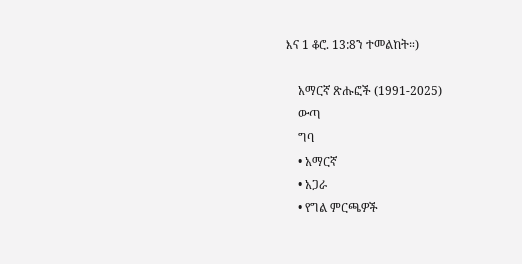እና 1 ቆሮ. 13:8ን ተመልከት።)

    አማርኛ ጽሑፎች (1991-2025)
    ውጣ
    ግባ
    • አማርኛ
    • አጋራ
    • የግል ምርጫዎች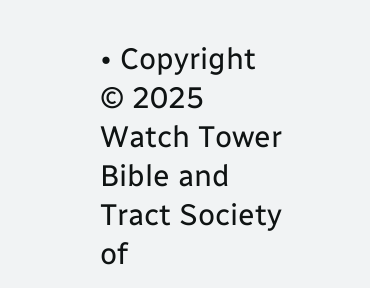• Copyright © 2025 Watch Tower Bible and Tract Society of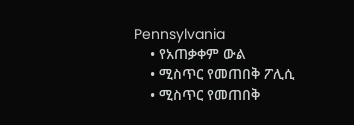Pennsylvania
    • የአጠቃቀም ውል
    • ሚስጥር የመጠበቅ ፖሊሲ
    • ሚስጥር የመጠበቅ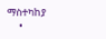ማስተካከያ
    •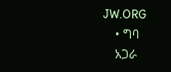JW.ORG
    • ግባ
    አጋራ